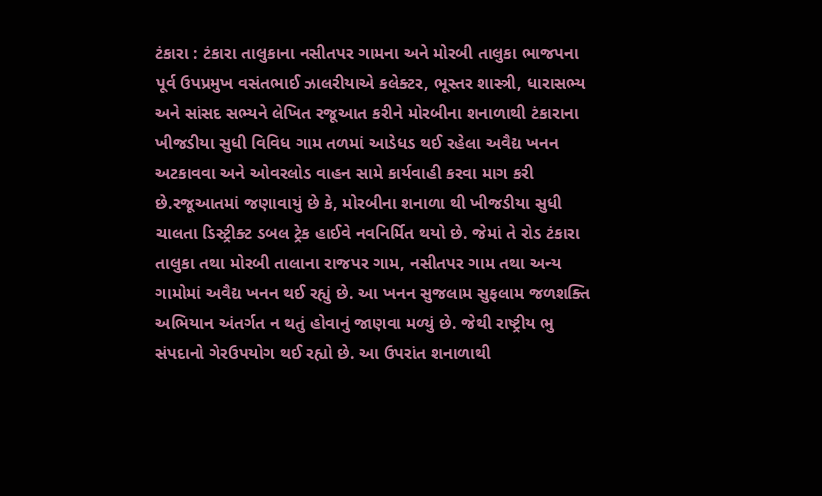ટંકારા : ટંકારા તાલુકાના નસીતપર ગામના અને મોરબી તાલુકા ભાજપના પૂર્વ ઉપપ્રમુખ વસંતભાઈ ઝાલરીયાએ કલેક્ટર, ભૂસ્તર શાસ્ત્રી, ધારાસભ્ય અને સાંસદ સભ્યને લેખિત રજૂઆત કરીને મોરબીના શનાળાથી ટંકારાના ખીજડીયા સુધી વિવિધ ગામ તળમાં આડેધડ થઈ રહેલા અવૈદ્ય ખનન અટકાવવા અને ઓવરલોડ વાહન સામે કાર્યવાહી કરવા માગ કરી છે.રજૂઆતમાં જણાવાયું છે કે, મોરબીના શનાળા થી ખીજડીયા સુધી ચાલતા ડિસ્ટ્રીક્ટ ડબલ ટ્રેક હાઈવે નવનિર્મિત થયો છે. જેમાં તે રોડ ટંકારા તાલુકા તથા મોરબી તાલાના રાજપર ગામ, નસીતપર ગામ તથા અન્ય ગામોમાં અવૈદ્ય ખનન થઈ રહ્યું છે. આ ખનન સુજલામ સુફલામ જળશક્તિ અભિયાન અંતર્ગત ન થતું હોવાનું જાણવા મળ્યું છે. જેથી રાષ્ટ્રીય ભુ સંપદાનો ગેરઉપયોગ થઈ રહ્યો છે. આ ઉપરાંત શનાળાથી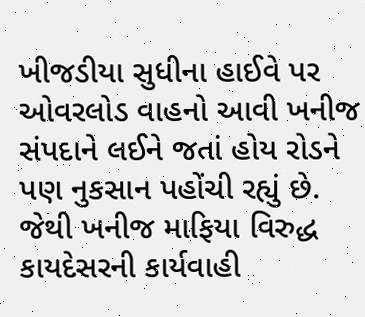ખીજડીયા સુધીના હાઈવે પર ઓવરલોડ વાહનો આવી ખનીજ સંપદાને લઈને જતાં હોય રોડને પણ નુકસાન પહોંચી રહ્યું છે. જેથી ખનીજ માફિયા વિરુદ્ધ કાયદેસરની કાર્યવાહી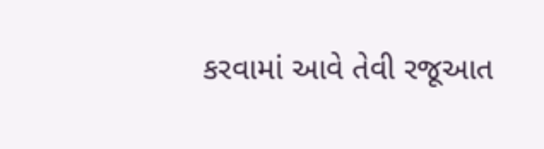કરવામાં આવે તેવી રજૂઆત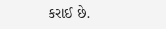કરાઈ છે.